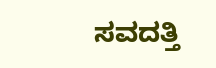ಸವದತ್ತಿ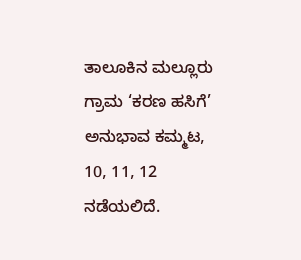ತಾಲೂಕಿನ ಮಲ್ಲೂರು ಗ್ರಾಮ ‘ಕರಣ ಹಸಿಗೆ’ ಅನುಭಾವ ಕಮ್ಮಟ, 10, 11, 12 ನಡೆಯಲಿದೆ.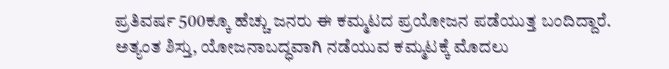ಪ್ರತಿವರ್ಷ 500ಕ್ಕೂ ಹೆಚ್ಚು ಜನರು ಈ ಕಮ್ಮಟದ ಪ್ರಯೋಜನ ಪಡೆಯುತ್ತ ಬಂದಿದ್ದಾರೆ.
ಅತ್ಯಂತ ಶಿಸ್ತು, ಯೋಜನಾಬದ್ಧವಾಗಿ ನಡೆಯುವ ಕಮ್ಮಟಕ್ಕೆ ಮೊದಲು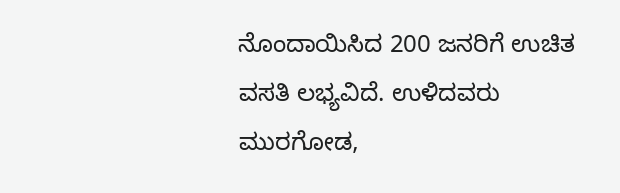ನೊಂದಾಯಿಸಿದ 200 ಜನರಿಗೆ ಉಚಿತ ವಸತಿ ಲಭ್ಯವಿದೆ. ಉಳಿದವರು ಮುರಗೋಡ,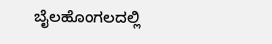ಬೈಲಹೊಂಗಲದಲ್ಲಿ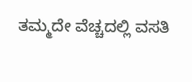ತಮ್ಮದೇ ವೆಚ್ಚದಲ್ಲಿ ವಸತಿ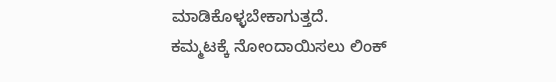ಮಾಡಿಕೊಳ್ಳಬೇಕಾಗುತ್ತದೆ.
ಕಮ್ಮಟಕ್ಕೆ ನೋಂದಾಯಿಸಲು ಲಿಂಕ್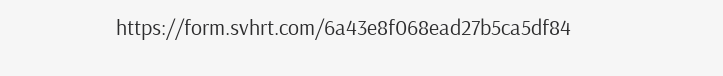https://form.svhrt.com/6a43e8f068ead27b5ca5df84